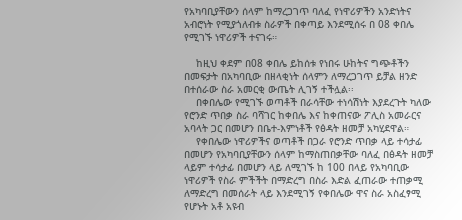የአካባቢያቸውን ሰላም ከማረጋገጥ ባለፈ የነዋሪዎችን አንድነትና አብሮነት የሚያጎለብቱ ስራዎች በቀጣይ እንደሚሰሩ በ 08 ቀበሌ የሚገኙ ነዋሪዎች ተናገሩ።

    ከዚህ ቀደም በ08 ቀበሌ ይከሰቱ የነበሩ ሁከትና ግጭቶችን በመፍታት በአካባቢው በዘላቂነት ሰላምን ለማረጋገጥ ይቻል ዘንድ በተሰራው ስራ አመርቂ ውጤት ሊገኝ ተችሏል፡፡
    በቀበሌው የሚገኙ ወጣቶች በራሳቸው ተነሳሽነት እያደረጉት ካለው የሮንድ ጥበቃ ስራ ባሻገር ከቀበሌ እና ከቀጠናው ፖሊስ አመራርና አባላት ጋር በመሆን በቤተ-እምነቶች የፅዳት ዘመቻ አካሂደዋል።
    የቀበሌው ነዋሪዎችና ወጣቶች በጋራ የሮንድ ጥበቃ ላይ ተሳታፊ በመሆን የአካባቢያቸውን ሰላም ከማስጠበቃቸው ባለፈ በፅዳት ዘመቻ ላይም ተሳታፊ በመሆን ላይ ለሚገኙ ከ 100 በላይ የአካባቢው ነዋሪዎች የስራ ምችችት በማድረግ በስራ እድል ፈጠራው ተጠቃሚ ለማድረግ በመሰራት ላይ እንደሚገኝ የቀበሌው ዋና ስራ አስፈፃሚ የሆኑት አቶ አዩብ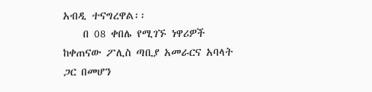አብዲ ተናግረዋል፡፡
    በ 08 ቀበሌ የሚገኙ ነዋሪዎች ከቀጠናው ፖሊስ ጣቢያ አመራርና አባላት ጋር በመሆን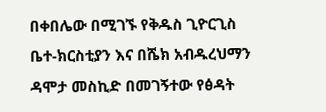በቀበሌው በሚገኙ የቅዱስ ጊዮርጊስ ቤተ-ክርስቲያን እና በሼክ አብዱረህማን ዳሞታ መስኪድ በመገኝተው የፅዳት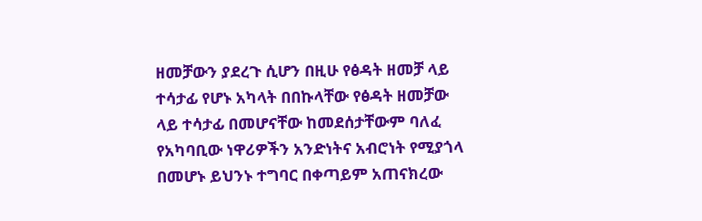ዘመቻውን ያደረጉ ሲሆን በዚሁ የፅዳት ዘመቻ ላይ ተሳታፊ የሆኑ አካላት በበኩላቸው የፅዳት ዘመቻው ላይ ተሳታፊ በመሆናቸው ከመደሰታቸውም ባለፈ የአካባቢው ነዋሪዎችን አንድነትና አብሮነት የሚያጎላ በመሆኑ ይህንኑ ተግባር በቀጣይም አጠናክረው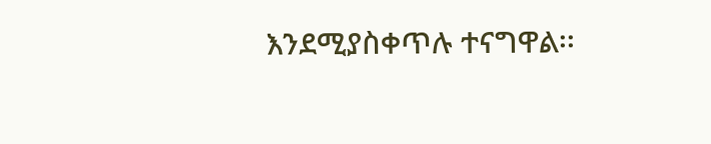እንደሚያስቀጥሉ ተናግዋል፡፡